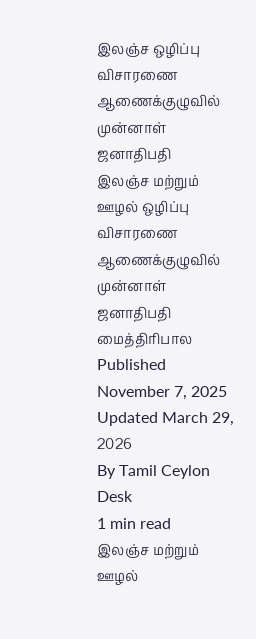இலஞ்ச ஒழிப்பு விசாரணை ஆணைக்குழுவில் முன்னாள் ஜனாதிபதி
இலஞ்ச மற்றும் ஊழல் ஒழிப்பு விசாரணை ஆணைக்குழுவில் முன்னாள் ஜனாதிபதி மைத்திரிபால
Published November 7, 2025
Updated March 29, 2026
By Tamil Ceylon Desk
1 min read
இலஞ்ச மற்றும் ஊழல்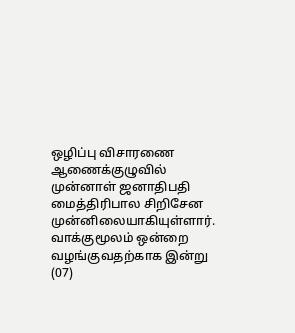ஒழிப்பு விசாரணை ஆணைக்குழுவில் முன்னாள் ஜனாதிபதி மைத்திரிபால சிறிசேன முன்னிலையாகியுள்ளார்.
வாக்குமூலம் ஒன்றை வழங்குவதற்காக இன்று (07)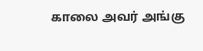காலை அவர் அங்கு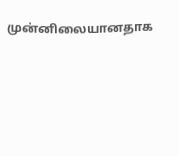முன்னிலையானதாக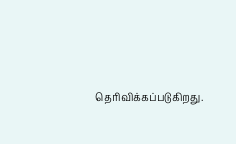தெரிவிக்கப்படுகிறது.